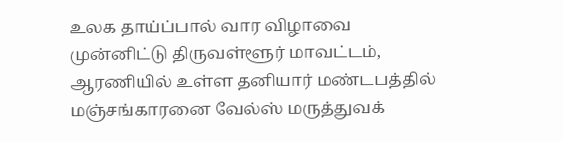உலக தாய்ப்பால் வார விழாவை முன்னிட்டு திருவள்ளூர் மாவட்டம், ஆரணியில் உள்ள தனியார் மண்டபத்தில் மஞ்சங்காரனை வேல்ஸ் மருத்துவக்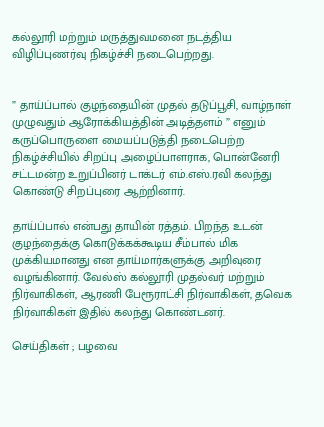கல்லூரி மற்றும் மருத்துவமனை நடத்திய விழிப்புணர்வு நிகழ்ச்சி நடைபெற்றது.


” தாய்ப்பால் குழந்தையின் முதல் தடுப்பூசி, வாழ்நாள் முழுவதும் ஆரோக்கியத்தின் அடித்தளம் ” எனும் கருப்பொருளை மையப்படுத்தி நடைபெற்ற நிகழ்ச்சியில் சிறப்பு அழைப்பாளராக, பொன்னேரி சட்டமன்ற உறுப்பினர் டாக்டர் எம்.எஸ்.ரவி கலந்து கொண்டு சிறப்புரை ஆற்றினார்.

தாய்ப்பால் என்பது தாயின் ரத்தம். பிறந்த உடன் குழந்தைக்கு கொடுக்கக்கூடிய சீம்பால் மிக முக்கியமானது என தாய்மார்களுக்கு அறிவுரை வழங்கினார். வேல்ஸ் கல்லூரி முதல்வர் மற்றும் நிர்வாகிகள், ஆரணி பேரூராட்சி நிர்வாகிகள், தவெக நிர்வாகிகள் இதில் கலந்து கொண்டனர்.

செய்திகள் ; பழவை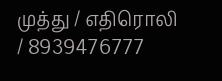முத்து / எதிரொலி / 8939476777